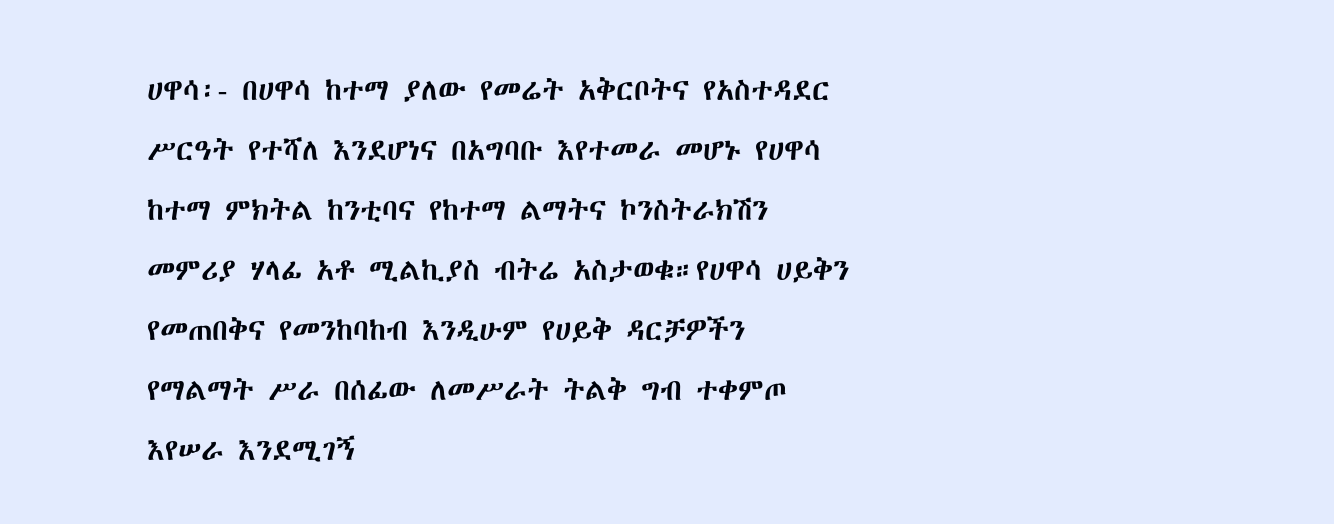ሀዋሳ፡- በሀዋሳ ከተማ ያለው የመሬት አቅርቦትና የአስተዳደር ሥርዓት የተሻለ እንደሆነና በአግባቡ እየተመራ መሆኑ የሀዋሳ ከተማ ምክትል ከንቲባና የከተማ ልማትና ኮንስትራክሽን መምሪያ ሃላፊ አቶ ሚልኪያስ ብትሬ አስታወቁ።የሀዋሳ ሀይቅን የመጠበቅና የመንከባከብ እንዲሁም የሀይቅ ዳርቻዎችን የማልማት ሥራ በሰፊው ለመሥራት ትልቅ ግብ ተቀምጦ እየሠራ እንደሚገኝ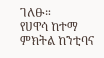ገለፁ።
የሀዋሳ ከተማ ምክትል ከንቲባና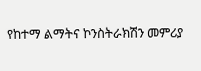የከተማ ልማትና ኮንስትራክሽን መምሪያ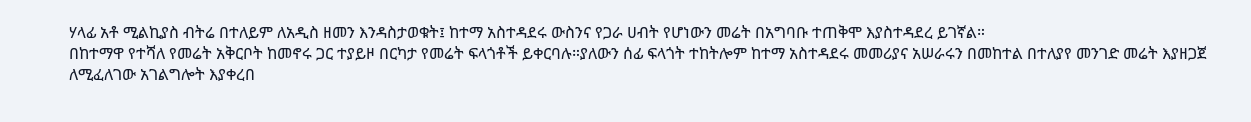ሃላፊ አቶ ሚልኪያስ ብትሬ በተለይም ለአዲስ ዘመን እንዳስታወቁት፤ ከተማ አስተዳደሩ ውስንና የጋራ ሀብት የሆነውን መሬት በአግባቡ ተጠቅሞ እያስተዳደረ ይገኛል።
በከተማዋ የተሻለ የመሬት አቅርቦት ከመኖሩ ጋር ተያይዞ በርካታ የመሬት ፍላጎቶች ይቀርባሉ።ያለውን ሰፊ ፍላጎት ተከትሎም ከተማ አስተዳደሩ መመሪያና አሠራሩን በመከተል በተለያየ መንገድ መሬት እያዘጋጀ ለሚፈለገው አገልግሎት እያቀረበ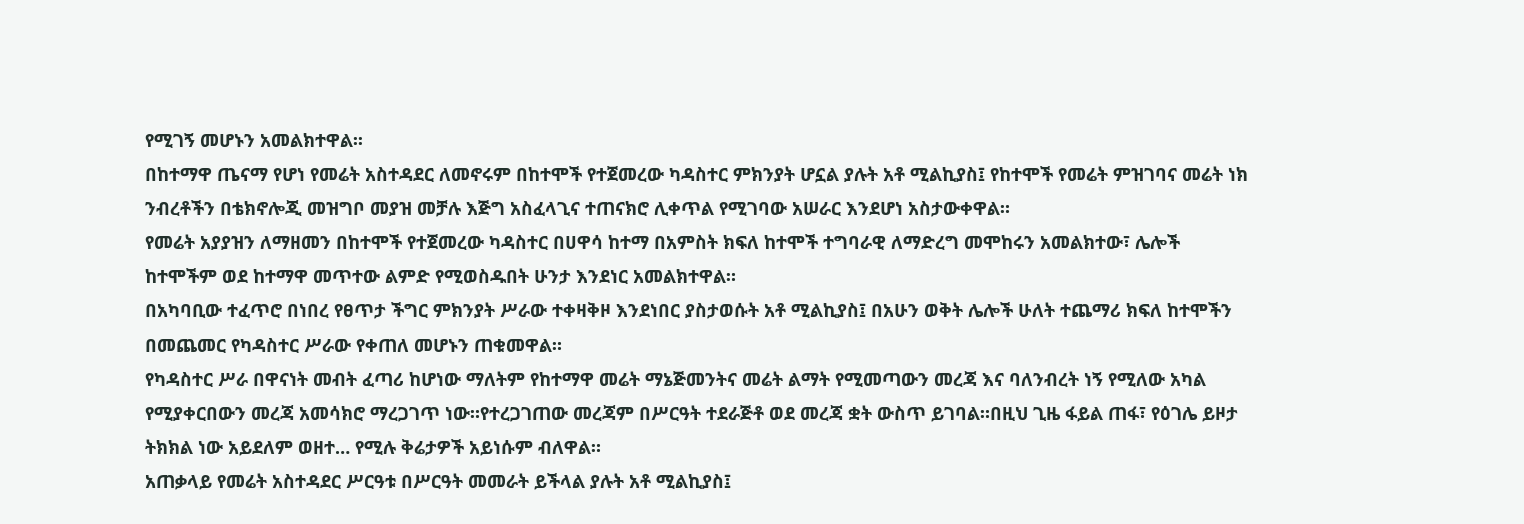የሚገኝ መሆኑን አመልክተዋል፡፡
በከተማዋ ጤናማ የሆነ የመሬት አስተዳደር ለመኖሩም በከተሞች የተጀመረው ካዳስተር ምክንያት ሆኗል ያሉት አቶ ሚልኪያስ፤ የከተሞች የመሬት ምዝገባና መሬት ነክ ንብረቶችን በቴክኖሎጂ መዝግቦ መያዝ መቻሉ እጅግ አስፈላጊና ተጠናክሮ ሊቀጥል የሚገባው አሠራር እንደሆነ አስታውቀዋል።
የመሬት አያያዝን ለማዘመን በከተሞች የተጀመረው ካዳስተር በሀዋሳ ከተማ በአምስት ክፍለ ከተሞች ተግባራዊ ለማድረግ መሞከሩን አመልክተው፣ ሌሎች ከተሞችም ወደ ከተማዋ መጥተው ልምድ የሚወስዱበት ሁንታ እንደነር አመልክተዋል።
በአካባቢው ተፈጥሮ በነበረ የፀጥታ ችግር ምክንያት ሥራው ተቀዛቅዞ እንደነበር ያስታወሱት አቶ ሚልኪያስ፤ በአሁን ወቅት ሌሎች ሁለት ተጨማሪ ክፍለ ከተሞችን በመጨመር የካዳስተር ሥራው የቀጠለ መሆኑን ጠቁመዋል።
የካዳስተር ሥራ በዋናነት መብት ፈጣሪ ከሆነው ማለትም የከተማዋ መሬት ማኔጅመንትና መሬት ልማት የሚመጣውን መረጃ እና ባለንብረት ነኝ የሚለው አካል የሚያቀርበውን መረጃ አመሳክሮ ማረጋገጥ ነው።የተረጋገጠው መረጃም በሥርዓት ተደራጅቶ ወደ መረጃ ቋት ውስጥ ይገባል።በዚህ ጊዜ ፋይል ጠፋ፣ የዕገሌ ይዞታ ትክክል ነው አይደለም ወዘተ… የሚሉ ቅሬታዎች አይነሱም ብለዋል።
አጠቃላይ የመሬት አስተዳደር ሥርዓቱ በሥርዓት መመራት ይችላል ያሉት አቶ ሚልኪያስ፤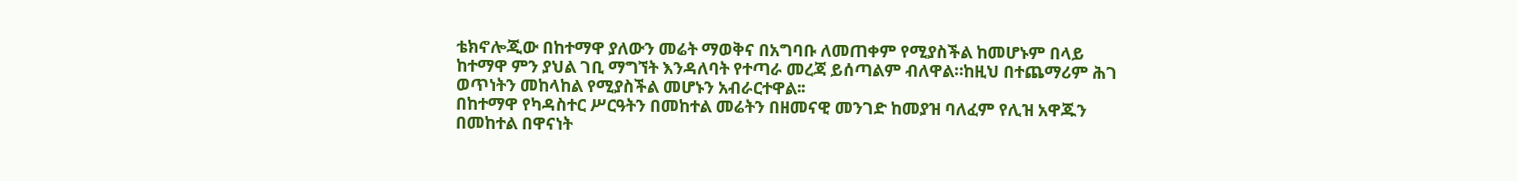ቴክኖሎጂው በከተማዋ ያለውን መሬት ማወቅና በአግባቡ ለመጠቀም የሚያስችል ከመሆኑም በላይ ከተማዋ ምን ያህል ገቢ ማግኘት እንዳለባት የተጣራ መረጃ ይሰጣልም ብለዋል።ከዚህ በተጨማሪም ሕገ ወጥነትን መከላከል የሚያስችል መሆኑን አብራርተዋል፡፡
በከተማዋ የካዳስተር ሥርዓትን በመከተል መሬትን በዘመናዊ መንገድ ከመያዝ ባለፈም የሊዝ አዋጁን በመከተል በዋናነት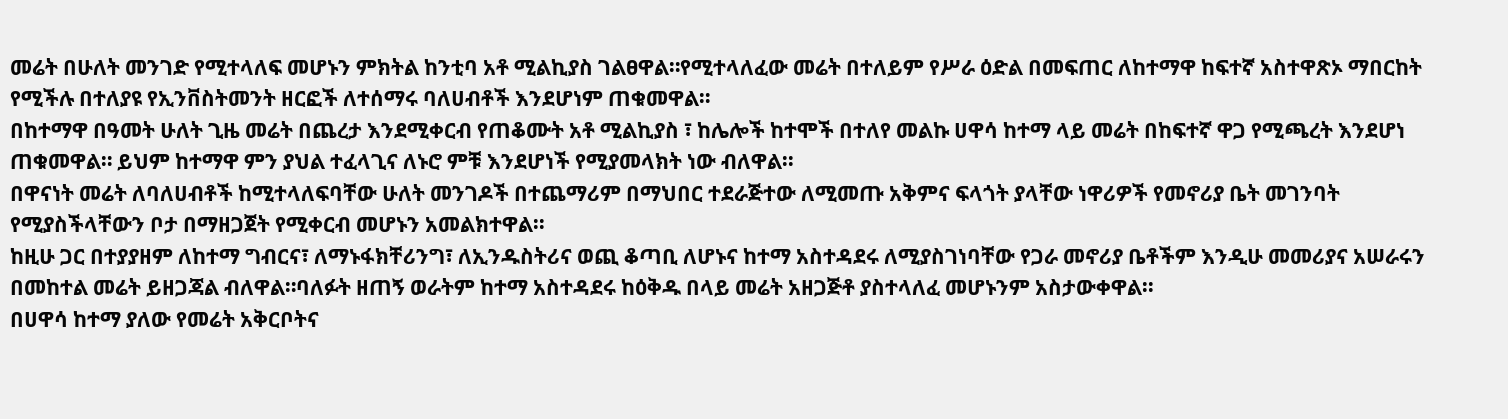መሬት በሁለት መንገድ የሚተላለፍ መሆኑን ምክትል ከንቲባ አቶ ሚልኪያስ ገልፀዋል።የሚተላለፈው መሬት በተለይም የሥራ ዕድል በመፍጠር ለከተማዋ ከፍተኛ አስተዋጽኦ ማበርከት የሚችሉ በተለያዩ የኢንቨስትመንት ዘርፎች ለተሰማሩ ባለሀብቶች እንደሆነም ጠቁመዋል።
በከተማዋ በዓመት ሁለት ጊዜ መሬት በጨረታ እንደሚቀርብ የጠቆሙት አቶ ሚልኪያስ ፣ ከሌሎች ከተሞች በተለየ መልኩ ሀዋሳ ከተማ ላይ መሬት በከፍተኛ ዋጋ የሚጫረት እንደሆነ ጠቁመዋል። ይህም ከተማዋ ምን ያህል ተፈላጊና ለኑሮ ምቹ እንደሆነች የሚያመላክት ነው ብለዋል፡፡
በዋናነት መሬት ለባለሀብቶች ከሚተላለፍባቸው ሁለት መንገዶች በተጨማሪም በማህበር ተደራጅተው ለሚመጡ አቅምና ፍላጎት ያላቸው ነዋሪዎች የመኖሪያ ቤት መገንባት የሚያስችላቸውን ቦታ በማዘጋጀት የሚቀርብ መሆኑን አመልክተዋል፡፡
ከዚሁ ጋር በተያያዘም ለከተማ ግብርና፣ ለማኑፋክቸሪንግ፣ ለኢንዱስትሪና ወጪ ቆጣቢ ለሆኑና ከተማ አስተዳደሩ ለሚያስገነባቸው የጋራ መኖሪያ ቤቶችም እንዲሁ መመሪያና አሠራሩን በመከተል መሬት ይዘጋጃል ብለዋል።ባለፉት ዘጠኝ ወራትም ከተማ አስተዳደሩ ከዕቅዱ በላይ መሬት አዘጋጅቶ ያስተላለፈ መሆኑንም አስታውቀዋል፡፡
በሀዋሳ ከተማ ያለው የመሬት አቅርቦትና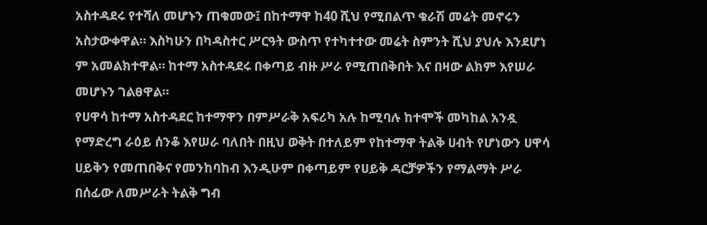አስተዳደሩ የተሻለ መሆኑን ጠቁመው፤ በከተማዋ ከ40 ሺህ የሚበልጥ ቁራሽ መሬት መኖሩን አስታውቀዋል። እስካሁን በካዳስተር ሥርዓት ውስጥ የተካተተው መሬት ስምንት ሺህ ያህሉ እንደሆነ ም አመልክተዋል። ከተማ አስተዳደሩ በቀጣይ ብዙ ሥራ የሚጠበቅበት እና በዛው ልክም እየሠራ መሆኑን ገልፀዋል።
የሀዋሳ ከተማ አስተዳደር ከተማዋን በምሥራቅ አፍሪካ አሉ ከሚባሉ ከተሞች መካከል አንዷ የማድረግ ራዕይ ሰንቆ እየሠራ ባለበት በዚህ ወቅት በተለይም የከተማዋ ትልቅ ሀብት የሆነውን ሀዋሳ ሀይቅን የመጠበቅና የመንከባከብ እንዲሁም በቀጣይም የሀይቅ ዳርቻዎችን የማልማት ሥራ በሰፊው ለመሥራት ትልቅ ግብ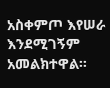አስቀምጦ እየሠራ እንደሚገኝም አመልክተዋል።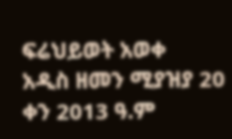ፍሬህይወት አወቀ
አዲስ ዘመን ሚያዝያ 20 ቀን 2013 ዓ.ም